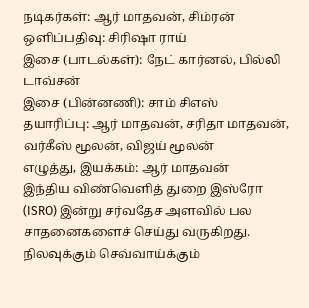நடிகர்கள்: ஆர் மாதவன், சிம்ரன்
ஒளிப்பதிவு: சிரிஷா ராய்
இசை (பாடல்கள்): நேட் கார்னல், பில்லி டாவ்சன்
இசை (பின்னணி): சாம் சிஎஸ்
தயாரிப்பு: ஆர் மாதவன், சரிதா மாதவன், வர்கீஸ் மூலன், விஜய் மூலன்
எழுத்து, இயக்கம்: ஆர் மாதவன்
இந்திய விண்வெளித் துறை இஸ்ரோ (ISRO) இன்று சர்வதேச அளவில் பல சாதனைகளைச் செய்து வருகிறது. நிலவுக்கும் செவ்வாய்க்கும்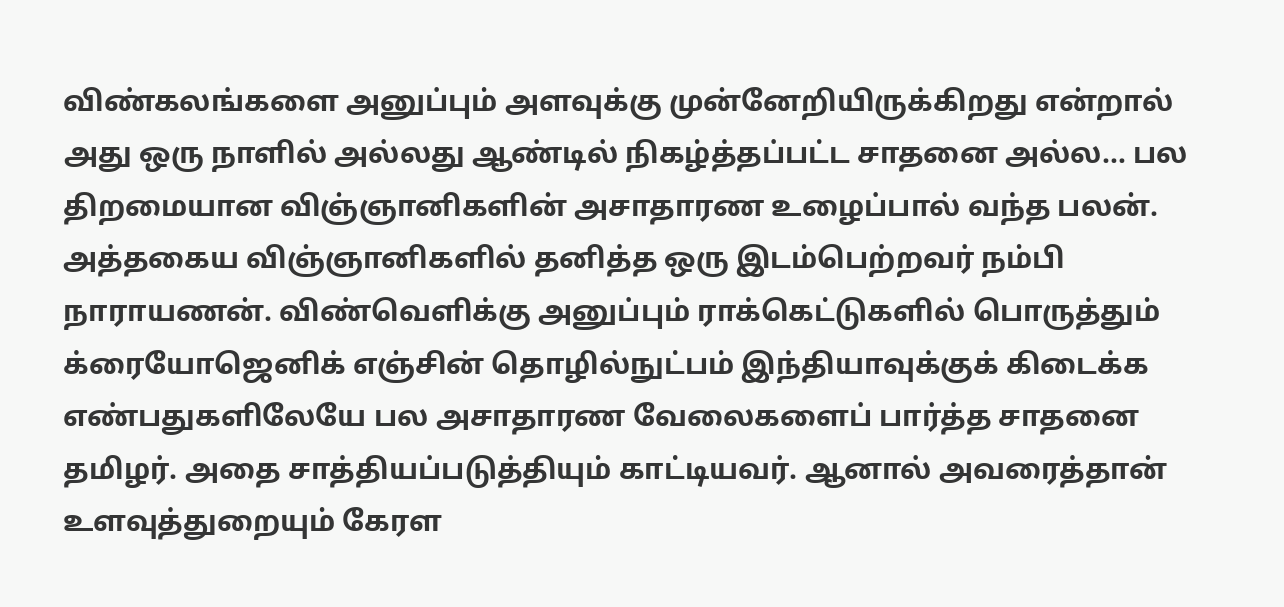விண்கலங்களை அனுப்பும் அளவுக்கு முன்னேறியிருக்கிறது என்றால் அது ஒரு நாளில் அல்லது ஆண்டில் நிகழ்த்தப்பட்ட சாதனை அல்ல… பல திறமையான விஞ்ஞானிகளின் அசாதாரண உழைப்பால் வந்த பலன். அத்தகைய விஞ்ஞானிகளில் தனித்த ஒரு இடம்பெற்றவர் நம்பி நாராயணன். விண்வெளிக்கு அனுப்பும் ராக்கெட்டுகளில் பொருத்தும் க்ரையோஜெனிக் எஞ்சின் தொழில்நுட்பம் இந்தியாவுக்குக் கிடைக்க எண்பதுகளிலேயே பல அசாதாரண வேலைகளைப் பார்த்த சாதனை தமிழர். அதை சாத்தியப்படுத்தியும் காட்டியவர். ஆனால் அவரைத்தான் உளவுத்துறையும் கேரள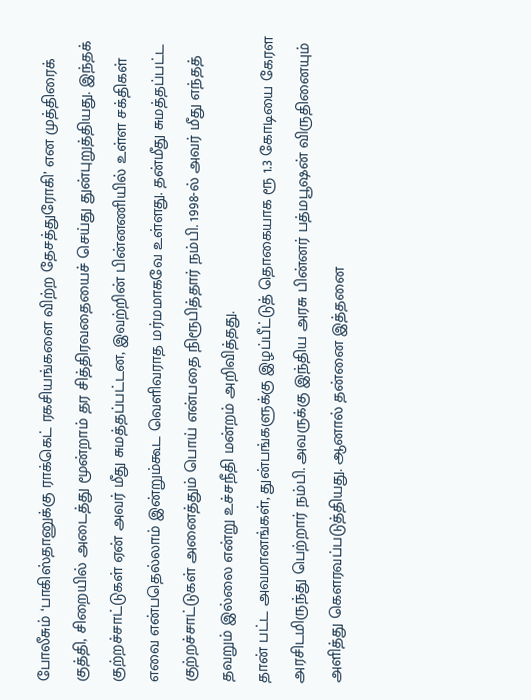போலீசும் ‘பாகிஸ்தானுக்கு ராக்கெட் ரகசியங்களை விற்ற தேசத்துரோகி’ என முத்திரைக் குத்தி, சிறையில் அடைத்து மூன்றாம் தர சித்திரவதையைச் செய்து துன்புறுத்தியது. இந்தக் குற்றச்சாட்டுகள் ஏன் அவர் மீது சுமத்தப்பட்டன, இவற்றின் பின்னணியில் உள்ள சக்திகள் எவை என்பதெல்லாம் இன்றும்கூட வெளிவராத மர்மமாகவே உள்ளது. தன்மீது சுமத்தப்பட்ட குற்றச்சாட்டுகள் அனைத்தும் பொய் என்பதை நிரூபித்தார் நம்பி. 1998-ல் அவர் மீது எந்தத் தவறும் இல்லை என்று உச்சநீதி மன்றம் அறிவித்தது.
தான் பட்ட அவமானங்கள், துன்பங்களுக்கு இழப்பீட்டுத் தொகையாக ரூ 1.3 கோடியை கேரள அரசிடமிருந்து பெற்றார் நம்பி. அவருக்கு இந்திய அரசு பின்னர் பத்மபூஷன் விருதினையும் அளித்து கௌரவப்படுத்தியது. ஆனால் தன்னை இத்தனை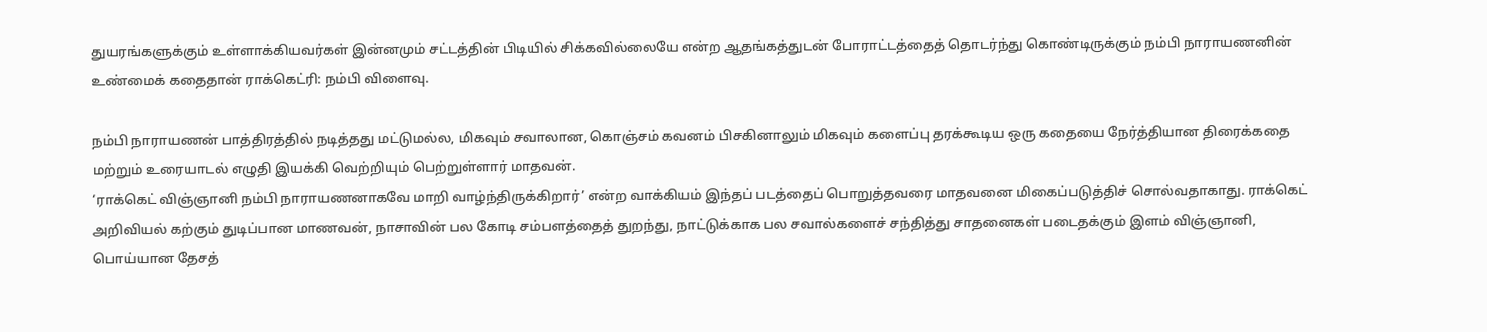துயரங்களுக்கும் உள்ளாக்கியவர்கள் இன்னமும் சட்டத்தின் பிடியில் சிக்கவில்லையே என்ற ஆதங்கத்துடன் போராட்டத்தைத் தொடர்ந்து கொண்டிருக்கும் நம்பி நாராயணனின் உண்மைக் கதைதான் ராக்கெட்ரி: நம்பி விளைவு.

நம்பி நாராயணன் பாத்திரத்தில் நடித்தது மட்டுமல்ல, மிகவும் சவாலான, கொஞ்சம் கவனம் பிசகினாலும் மிகவும் களைப்பு தரக்கூடிய ஒரு கதையை நேர்த்தியான திரைக்கதை மற்றும் உரையாடல் எழுதி இயக்கி வெற்றியும் பெற்றுள்ளார் மாதவன்.
‘ராக்கெட் விஞ்ஞானி நம்பி நாராயணனாகவே மாறி வாழ்ந்திருக்கிறார்’ என்ற வாக்கியம் இந்தப் படத்தைப் பொறுத்தவரை மாதவனை மிகைப்படுத்திச் சொல்வதாகாது. ராக்கெட் அறிவியல் கற்கும் துடிப்பான மாணவன், நாசாவின் பல கோடி சம்பளத்தைத் துறந்து, நாட்டுக்காக பல சவால்களைச் சந்தித்து சாதனைகள் படைதக்கும் இளம் விஞ்ஞானி, பொய்யான தேசத்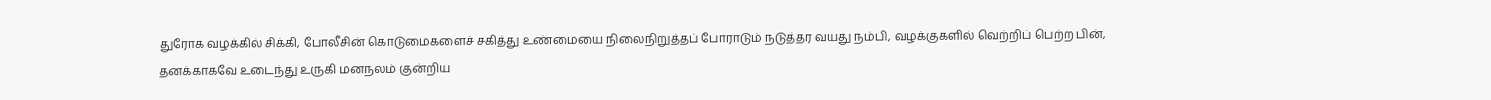துரோக வழக்கில் சிக்கி, போலீசின் கொடுமைகளைச் சகித்து உண்மையை நிலைநிறுத்தப் போராடும் நடுத்தர வயது நம்பி, வழக்குகளில் வெற்றிப் பெற்ற பின், தனக்காகவே உடைந்து உருகி மனநலம் குன்றிய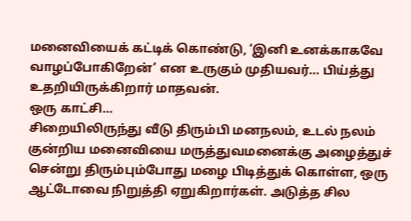மனைவியைக் கட்டிக் கொண்டு, ‘இனி உனக்காகவே வாழப்போகிறேன்’ என உருகும் முதியவர்… பிய்த்து உதறியிருக்கிறார் மாதவன்.
ஒரு காட்சி…
சிறையிலிருந்து வீடு திரும்பி மனநலம், உடல் நலம் குன்றிய மனைவியை மருத்துவமனைக்கு அழைத்துச் சென்று திரும்பும்போது மழை பிடித்துக் கொள்ள, ஒரு ஆட்டோவை நிறுத்தி ஏறுகிறார்கள். அடுத்த சில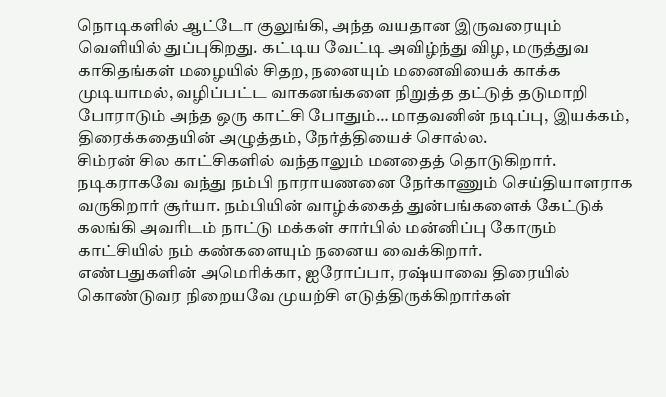நொடிகளில் ஆட்டோ குலுங்கி, அந்த வயதான இருவரையும் வெளியில் துப்புகிறது. கட்டிய வேட்டி அவிழ்ந்து விழ, மருத்துவ காகிதங்கள் மழையில் சிதற, நனையும் மனைவியைக் காக்க முடியாமல், வழிப்பட்ட வாகனங்களை நிறுத்த தட்டுத் தடுமாறி போராடும் அந்த ஒரு காட்சி போதும்… மாதவனின் நடிப்பு, இயக்கம், திரைக்கதையின் அழுத்தம், நேர்த்தியைச் சொல்ல.
சிம்ரன் சில காட்சிகளில் வந்தாலும் மனதைத் தொடுகிறார்.
நடிகராகவே வந்து நம்பி நாராயணனை நேர்காணும் செய்தியாளராக வருகிறார் சூர்யா. நம்பியின் வாழ்க்கைத் துன்பங்களைக் கேட்டுக் கலங்கி அவரிடம் நாட்டு மக்கள் சார்பில் மன்னிப்பு கோரும் காட்சியில் நம் கண்களையும் நனைய வைக்கிறார்.
எண்பதுகளின் அமெரிக்கா, ஐரோப்பா, ரஷ்யாவை திரையில் கொண்டுவர நிறையவே முயற்சி எடுத்திருக்கிறார்கள்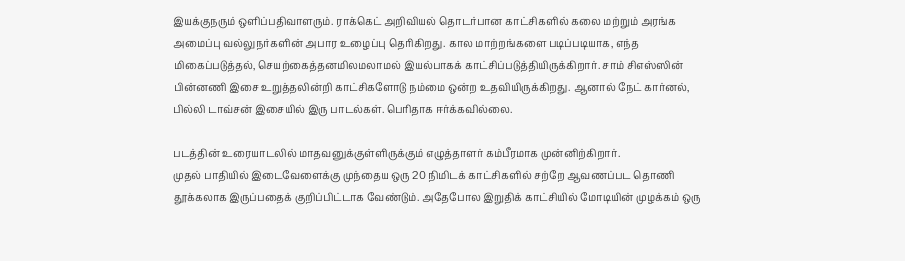இயக்குநரும் ஒளிப்பதிவாளரும். ராக்கெட் அறிவியல் தொடர்பான காட்சிகளில் கலை மற்றும் அரங்க அமைப்பு வல்லுநர்களின் அபார உழைப்பு தெரிகிறது. கால மாற்றங்களை படிப்படியாக, எந்த மிகைப்படுத்தல், செயற்கைத்தனமிலமலாமல் இயல்பாகக் காட்சிப்படுத்தியிருக்கிறார். சாம் சிஎஸ்ஸின் பின்னணி இசை உறுத்தலின்றி காட்சிகளோடு நம்மை ஒன்ற உதவியிருக்கிறது. ஆனால் நேட் கார்னல், பில்லி டாவ்சன் இசையில் இரு பாடல்கள். பெரிதாக ஈர்க்கவில்லை.

படத்தின் உரையாடலில் மாதவனுக்குள்ளிருக்கும் எழுத்தாளர் கம்பீரமாக முன்னிற்கிறார்.
முதல் பாதியில் இடைவேளைக்கு முந்தைய ஒரு 20 நிமிடக் காட்சிகளில் சற்றே ஆவணப்பட தொணி தூக்கலாக இருப்பதைக் குறிப்பிட்டாக வேண்டும். அதேபோல இறுதிக் காட்சியில் மோடியின் முழக்கம் ஒரு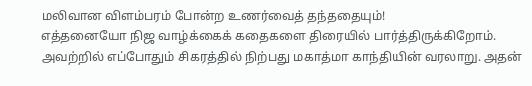மலிவான விளம்பரம் போன்ற உணர்வைத் தந்ததையும்!
எத்தனையோ நிஜ வாழ்க்கைக் கதைகளை திரையில் பார்த்திருக்கிறோம். அவற்றில் எப்போதும் சிகரத்தில் நிற்பது மகாத்மா காந்தியின் வரலாறு. அதன்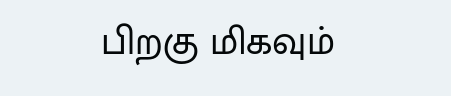பிறகு மிகவும்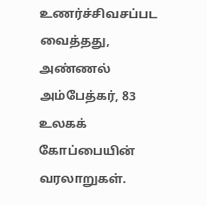உணர்ச்சிவசப்பட வைத்தது, அண்ணல் அம்பேத்கர், 83 உலகக் கோப்பையின் வரலாறுகள்.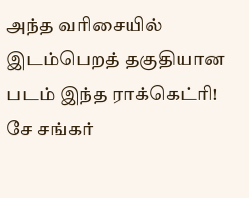அந்த வரிசையில் இடம்பெறத் தகுதியான படம் இந்த ராக்கெட்ரி!
சே சங்கர்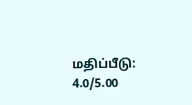மதிப்பீடு: 4.0/5.00